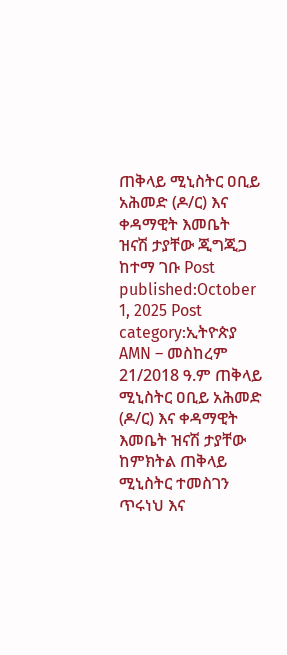ጠቅላይ ሚኒስትር ዐቢይ አሕመድ (ዶ/ር) እና ቀዳማዊት እመቤት ዝናሽ ታያቸው ጂግጂጋ ከተማ ገቡ Post published:October 1, 2025 Post category:ኢትዮጵያ AMN – መስከረም 21/2018 ዓ.ም ጠቅላይ ሚኒስትር ዐቢይ አሕመድ (ዶ/ር) እና ቀዳማዊት እመቤት ዝናሽ ታያቸው ከምክትል ጠቅላይ ሚኒስትር ተመስገን ጥሩነህ እና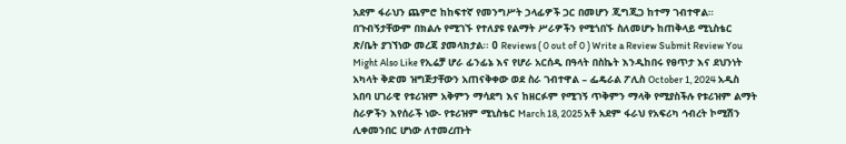አደም ፋራህን ጨምሮ ከከፍተኛ የመንግሥት ኃላፊዎች ጋር በመሆን ጂግጂጋ ከተማ ገብተዋል። በጉብኝታቸውም በክልሉ የሚገኙ የተለያዩ የልማት ሥራዎችን የሚጎበኙ ስለመሆኑ ከጠቅላይ ሚኒስቴር ጽ/ቤት ያገኘነው መረጃ ያመላክታል፡፡ 0 Reviews ( 0 out of 0 ) Write a Review Submit Review You Might Also Like የኢሬቻ ሆራ ፊንፊኔ እና የሆራ አርሰዲ በዓላት በስኬት እንዲከበሩ የፀጥታ እና ደህንነት አካላት ቅድመ ዝግጅታቸውን አጠናቅቀው ወደ ስራ ገብተዋል – ፌዴራል ፖሊስ October 1, 2024 አዲስ አበባ ሀገራዊ የቱሪዝም አቅምን ማሳደግ እና ከዘርፉም የሚገኝ ጥቅምን ማላቅ የሚያስችሉ የቱሪዝም ልማት ስራዎችን እየሰራች ነው- የቱሪዝም ሚኒስቴር March 18, 2025 አቶ አደም ፋራህ የአፍሪካ ኅብረት ኮሚሽን ሊቀመንበር ሆነው ለተመረጡት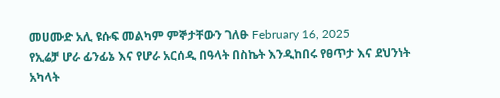መሀሙድ አሊ ዩሱፍ መልካም ምኞታቸውን ገለፁ February 16, 2025
የኢሬቻ ሆራ ፊንፊኔ እና የሆራ አርሰዲ በዓላት በስኬት እንዲከበሩ የፀጥታ እና ደህንነት አካላት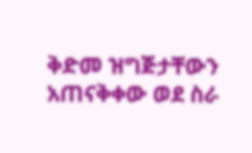ቅድመ ዝግጅታቸውን አጠናቅቀው ወደ ስራ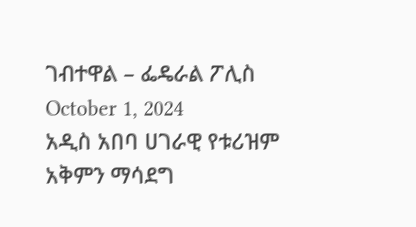ገብተዋል – ፌዴራል ፖሊስ October 1, 2024
አዲስ አበባ ሀገራዊ የቱሪዝም አቅምን ማሳደግ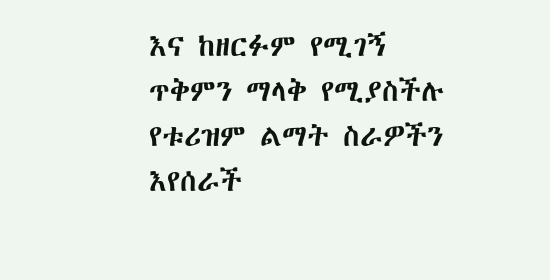እና ከዘርፉም የሚገኝ ጥቅምን ማላቅ የሚያስችሉ የቱሪዝም ልማት ስራዎችን እየሰራች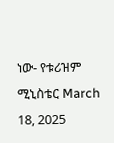ነው- የቱሪዝም ሚኒስቴር March 18, 2025